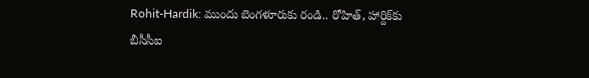Rohit-Hardik: ముందు బెంగళూరుకు రండి.. రోహిత్, హార్దిక్‌కు బీసీసీఐ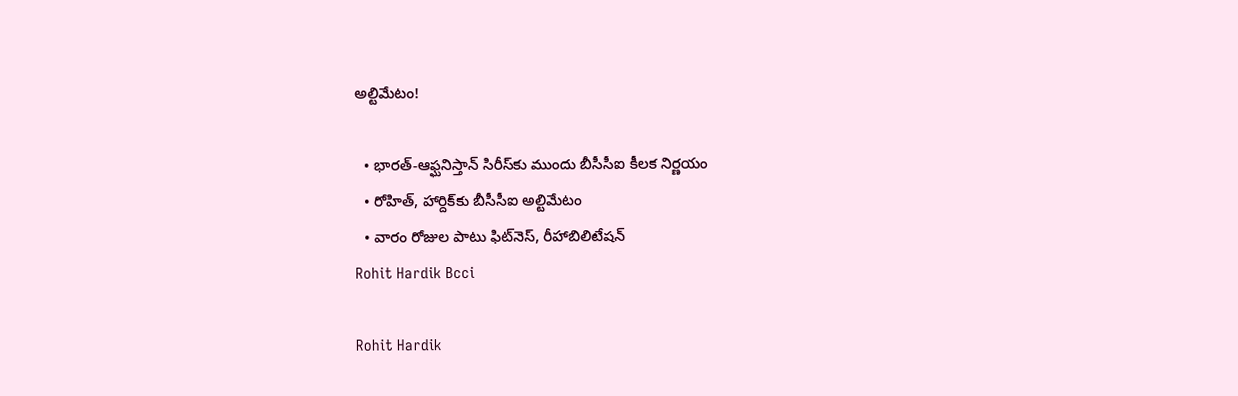అల్టిమేటం!

  • భారత్-ఆఫ్ఘనిస్తాన్ సిరీస్‌కు ముందు బీసీసీఐ కీలక నిర్ణయం
  • రోహిత్, హార్దిక్‌కు బీసీసీఐ అల్టిమేటం
  • వారం రోజుల పాటు ఫిట్‌నెస్, రీహాబిలిటేషన్
Rohit Hardik Bcci

Rohit Hardik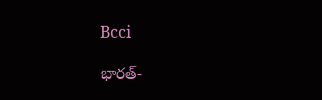Bcci

భారత్-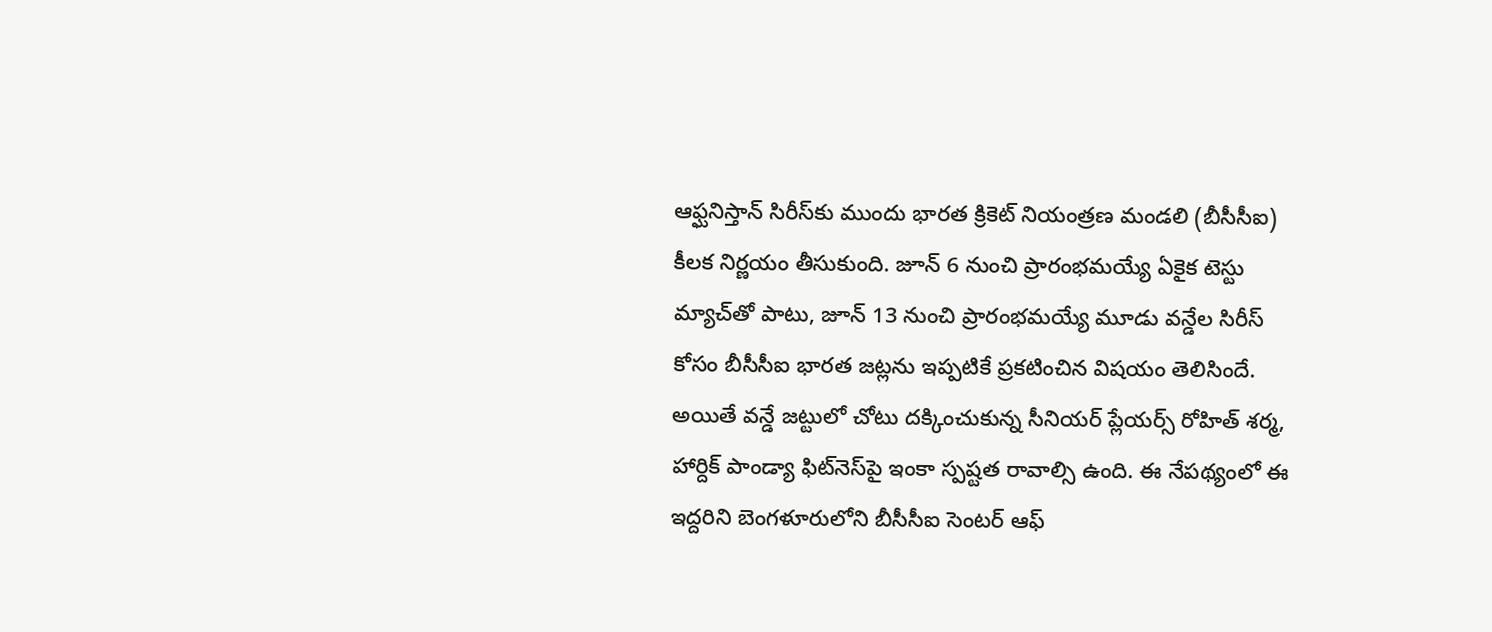ఆఫ్ఘనిస్తాన్ సిరీస్‌కు ముందు భారత క్రికెట్ నియంత్రణ మండలి (బీసీసీఐ) కీలక నిర్ణయం తీసుకుంది. జూన్ 6 నుంచి ప్రారంభమయ్యే ఏకైక టెస్టు మ్యాచ్‌తో పాటు, జూన్ 13 నుంచి ప్రారంభమయ్యే మూడు వన్డేల సిరీస్ కోసం బీసీసీఐ భారత జట్లను ఇప్పటికే ప్రకటించిన విషయం తెలిసిందే. అయితే వన్డే జట్టులో చోటు దక్కించుకున్న సీనియర్ ప్లేయర్స్ రోహిత్ శర్మ, హార్దిక్ పాండ్యా ఫిట్‌నెస్‌పై ఇంకా స్పష్టత రావాల్సి ఉంది. ఈ నేపథ్యంలో ఈ ఇద్దరిని బెంగళూరులోని బీసీసీఐ సెంటర్ ఆఫ్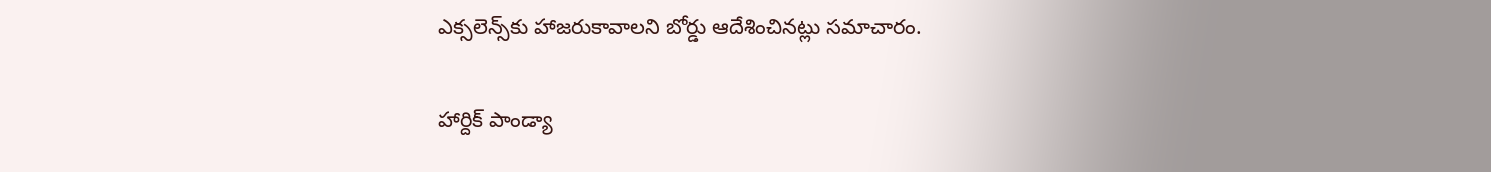ఎక్సలెన్స్‌కు హాజరుకావాలని బోర్డు ఆదేశించినట్లు సమాచారం.

హార్దిక్ పాండ్యా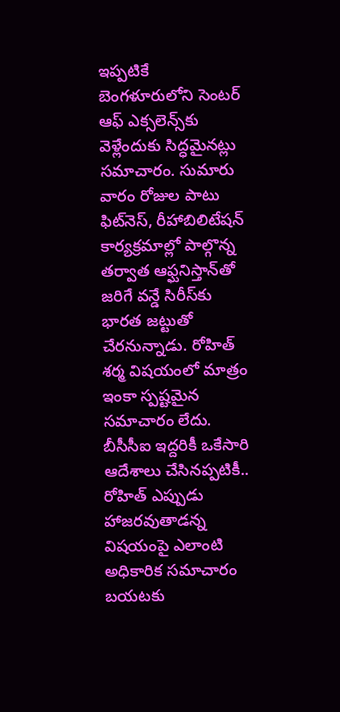ఇప్పటికే బెంగళూరులోని సెంటర్ ఆఫ్ ఎక్సలెన్స్‌కు వెళ్లేందుకు సిద్ధమైనట్లు సమాచారం. సుమారు వారం రోజుల పాటు ఫిట్‌నెస్, రీహాబిలిటేషన్ కార్యక్రమాల్లో పాల్గొన్న తర్వాత ఆఫ్ఘనిస్తాన్‌తో జరిగే వన్డే సిరీస్‌కు భారత జట్టుతో చేరనున్నాడు. రోహిత్ శర్మ విషయంలో మాత్రం ఇంకా స్పష్టమైన సమాచారం లేదు. బీసీసీఐ ఇద్దరికీ ఒకేసారి ఆదేశాలు చేసినప్పటికీ.. రోహిత్ ఎప్పుడు హాజరవుతాడన్న విషయంపై ఎలాంటి అధికారిక సమాచారం బయటకు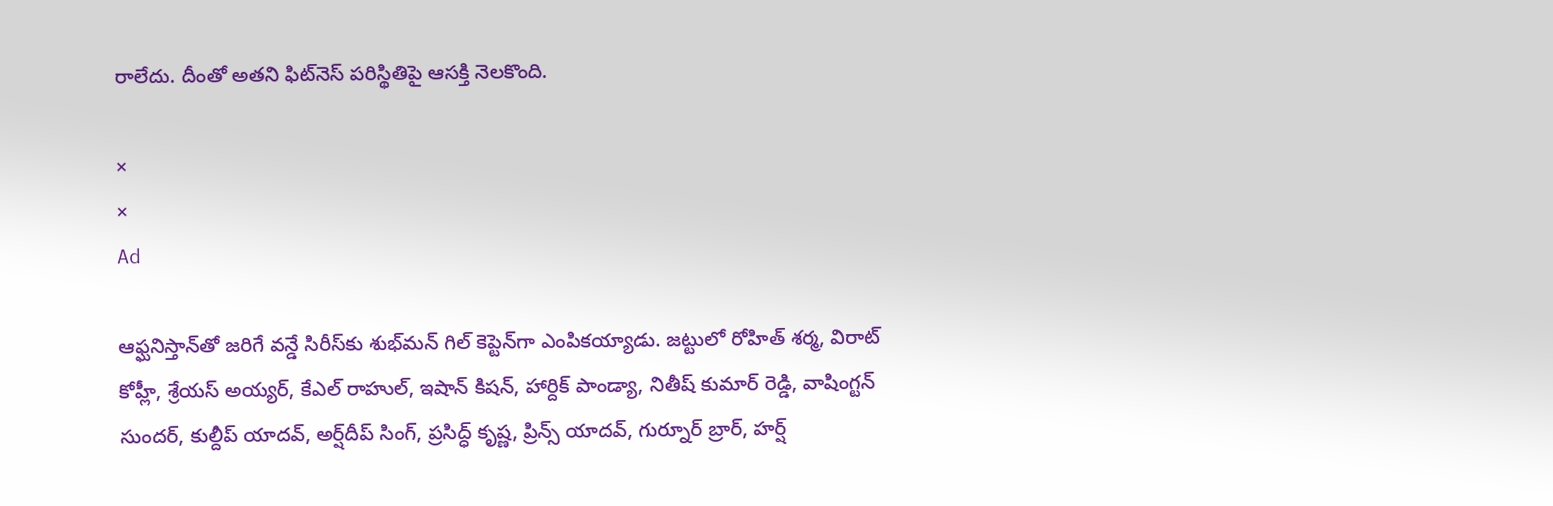రాలేదు. దీంతో అతని ఫిట్‌నెస్ పరిస్థితిపై ఆసక్తి నెలకొంది.

×
×
Ad

ఆఫ్ఘనిస్తాన్‌తో జరిగే వన్డే సిరీస్‌కు శుభ్‌మన్ గిల్ కెప్టెన్‌గా ఎంపికయ్యాడు. జట్టులో రోహిత్ శర్మ, విరాట్ కోహ్లీ, శ్రేయస్ అయ్యర్, కేఎల్ రాహుల్, ఇషాన్ కిషన్, హార్దిక్ పాండ్యా, నితీష్ కుమార్ రెడ్డి, వాషింగ్టన్ సుందర్, కుల్దీప్ యాదవ్, అర్ష్‌దీప్ సింగ్, ప్రసిద్ధ్ కృష్ణ, ప్రిన్స్ యాదవ్, గుర్నూర్ బ్రార్, హర్ష్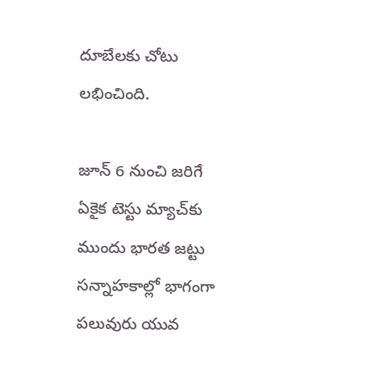దూబేలకు చోటు లభించింది.

జూన్ 6 నుంచి జరిగే ఏకైక టెస్టు మ్యాచ్‌కు ముందు భారత జట్టు సన్నాహకాల్లో భాగంగా పలువురు యువ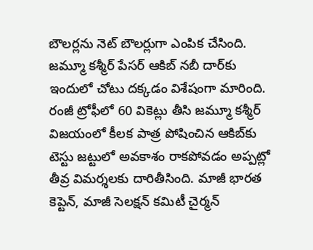బౌలర్లను నెట్ బౌలర్లుగా ఎంపిక చేసింది. జమ్మూ కశ్మీర్ పేసర్ ఆకిబ్ నబీ దార్‌కు ఇందులో చోటు దక్కడం విశేషంగా మారింది. రంజీ ట్రోఫీలో 60 వికెట్లు తీసి జమ్మూ కశ్మీర్ విజయంలో కీలక పాత్ర పోషించిన ఆకిబ్‌కు టెస్టు జట్టులో అవకాశం రాకపోవడం అప్పట్లో తీవ్ర విమర్శలకు దారితీసింది. మాజీ భారత కెప్టెన్, మాజీ సెలక్షన్ కమిటీ చైర్మన్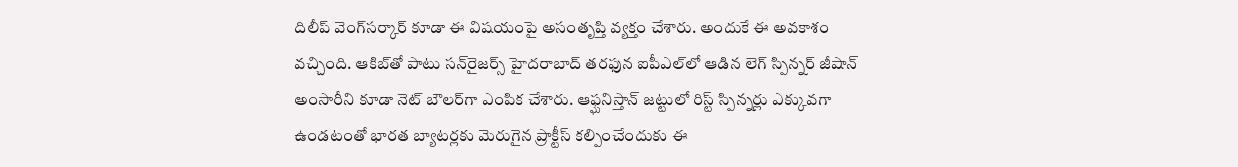దిలీప్ వెంగ్‌సర్కార్ కూడా ఈ విషయంపై అసంతృప్తి వ్యక్తం చేశారు. అందుకే ఈ అవకాశం వచ్చింది. ఆకిబ్‌తో పాటు సన్‌రైజర్స్ హైదరాబాద్ తరఫున ఐపీఎల్‌లో ఆడిన లెగ్ స్పిన్నర్ జీషాన్ అంసారీని కూడా నెట్ బౌలర్‌గా ఎంపిక చేశారు. ఆఫ్ఘనిస్తాన్ జట్టులో రిస్ట్ స్పిన్నర్లు ఎక్కువగా ఉండటంతో భారత బ్యాటర్లకు మెరుగైన ప్రాక్టీస్ కల్పించేందుకు ఈ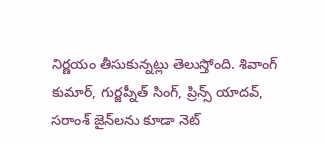నిర్ణయం తీసుకున్నట్లు తెలుస్తోంది. శివాంగ్ కుమార్, గుర్జప్నీత్ సింగ్, ప్రిన్స్ యాదవ్, సరాంశ్ జైన్‌లను కూడా నెట్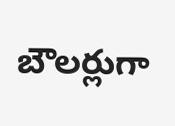బౌలర్లుగా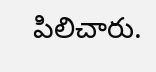పిలిచారు.